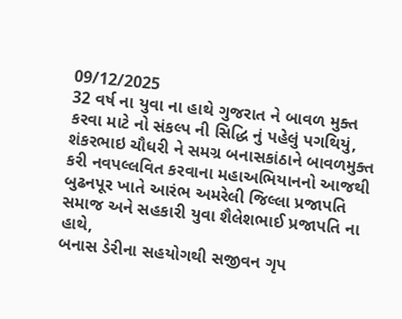09/12/2025
32 વર્ષ ના યુવા ના હાથે ગુજરાત ને બાવળ મુક્ત કરવા માટે નો સંકલ્પ ની સિદ્ધિ નું પહેલું પગથિયું,
શંકરભાઇ ચૌધરી ને સમગ્ર બનાસકાંઠાને બાવળમુક્ત કરી નવપલ્લવિત કરવાના મહાઅભિયાનનો આજથી બુઢનપૂર ખાતે આરંભ અમરેલી જિલ્લા પ્રજાપતિ સમાજ અને સહકારી યુવા શૈલેશભાઈ પ્રજાપતિ ના હાથે,
બનાસ ડેરીના સહયોગથી સજીવન ગૃપ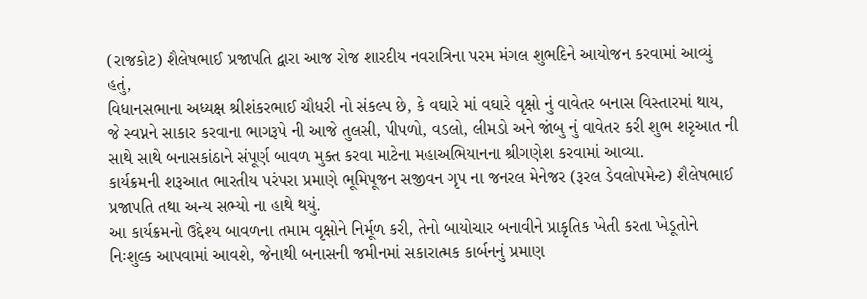(રાજકોટ) શૈલેષભાઈ પ્રજાપતિ દ્વારા આજ રોજ શારદીય નવરાત્રિના પરમ મંગલ શુભદિને આયોજન કરવામાં આવ્યું હતું,
વિધાનસભાના અધ્યક્ષ શ્રીશંકરભાઈ ચૌધરી નો સંકલ્પ છે, કે વઘારે માં વઘારે વૃક્ષો નું વાવેતર બનાસ વિસ્તારમાં થાય, જે સ્વપ્નને સાકાર કરવાના ભાગરૂપે ની આજે તુલસી, પીપળો, વડલો, લીમડો અને જાંબુ નું વાવેતર કરી શુભ શરૃઆત ની સાથે સાથે બનાસકાંઠાને સંપૂર્ણ બાવળ મુક્ત કરવા માટેના મહાઅભિયાનના શ્રીગણેશ કરવામાં આવ્યા.
કાર્યક્રમની શરૂઆત ભારતીય પરંપરા પ્રમાણે ભૂમિપૂજન સજીવન ગૃપ ના જનરલ મેનેજર (રૂરલ ડેવલોપમેન્ટ) શૈલેષભાઈ પ્રજાપતિ તથા અન્ય સભ્યો ના હાથે થયું.
આ કાર્યક્રમનો ઉદ્દેશ્ય બાવળના તમામ વૃક્ષોને નિર્મૂળ કરી, તેનો બાયોચાર બનાવીને પ્રાકૃતિક ખેતી કરતા ખેડૂતોને નિઃશુલ્ક આપવામાં આવશે, જેનાથી બનાસની જમીનમાં સકારાત્મક કાર્બનનું પ્રમાણ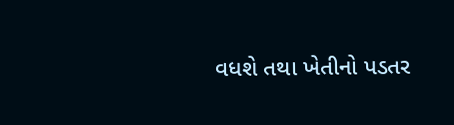વધશે તથા ખેતીનો પડતર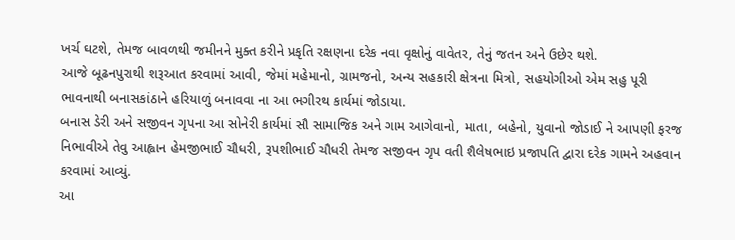ખર્ચ ઘટશે, તેમજ બાવળથી જમીનને મુક્ત કરીને પ્રકૃતિ રક્ષણના દરેક નવા વૃક્ષોનું વાવેતર, તેનું જતન અને ઉછેર થશે.
આજે બૂઢનપુરાથી શરૂઆત કરવામાં આવી, જેમાં મહેમાનો, ગ્રામજનો, અન્ય સહકારી ક્ષેત્રના મિત્રો, સહયોગીઓ એમ સહુ પૂરી ભાવનાથી બનાસકાંઠાને હરિયાળું બનાવવા ના આ ભગીરથ કાર્યમાં જોડાયા.
બનાસ ડેરી અને સજીવન ગૃપના આ સોનેરી કાર્યમાં સૌ સામાજિક અને ગામ આગેવાનો, માતા, બહેનો, યુવાનો જોડાઈ ને આપણી ફરજ નિભાવીએ તેવુ આહ્વાન હેમજીભાઈ ચૌધરી, રૂપશીભાઈ ચૌધરી તેમજ સજીવન ગૃપ વતી શૈલેષભાઇ પ્રજાપતિ દ્વારા દરેક ગામને અહવાન કરવામાં આવ્યું.
આ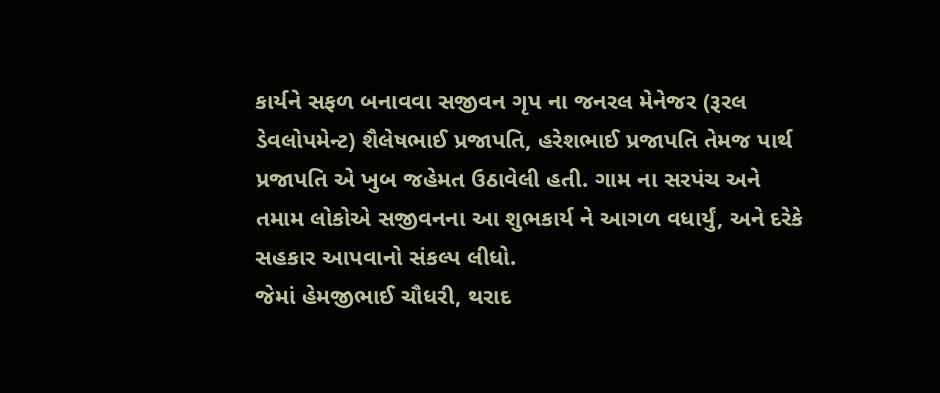કાર્યને સફળ બનાવવા સજીવન ગૃપ ના જનરલ મેનેજર (રૂરલ ડેવલોપમેન્ટ) શૈલેષભાઈ પ્રજાપતિ, હરેશભાઈ પ્રજાપતિ તેમજ પાર્થ પ્રજાપતિ એ ખુબ જહેમત ઉઠાવેલી હતી. ગામ ના સરપંચ અને તમામ લોકોએ સજીવનના આ શુભકાર્ય ને આગળ વધાર્યું, અને દરેકે સહકાર આપવાનો સંકલ્પ લીધો.
જેમાં હેમજીભાઈ ચૌધરી, થરાદ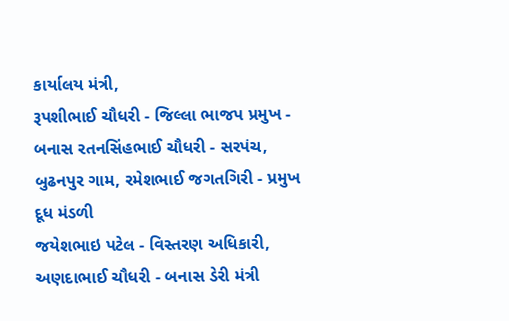કાર્યાલય મંત્રી,
રૂપશીભાઈ ચૌધરી - જિલ્લા ભાજપ પ્રમુખ - બનાસ રતનસિંહભાઈ ચૌધરી - સરપંચ, બુઢનપુર ગામ, રમેશભાઈ જગતગિરી - પ્રમુખ દૂધ મંડળી
જયેશભાઇ પટેલ - વિસ્તરણ અધિકારી,
અણદાભાઈ ચૌધરી - બનાસ ડેરી મંત્રી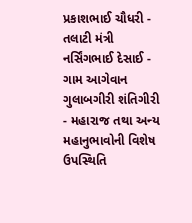પ્રકાશભાઈ ચૌધરી - તલાટી મંત્રી
નર્સિંગભાઈ દેસાઈ - ગામ આગેવાન
ગુલાબગીરી શંતિગીરી - મહારાજ તથા અન્ય મહાનુભાવોની વિશેષ ઉપસ્થિતિ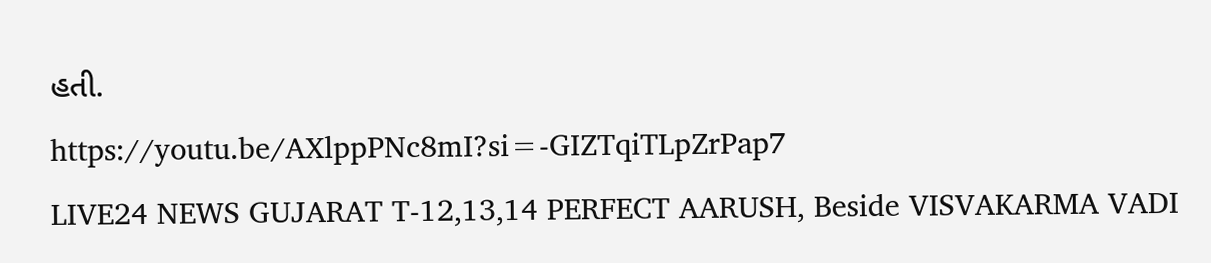હતી.
https://youtu.be/AXlppPNc8mI?si=-GIZTqiTLpZrPap7
LIVE24 NEWS GUJARAT T-12,13,14 PERFECT AARUSH, Beside VISVAKARMA VADI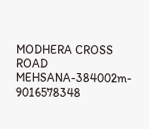MODHERA CROSS ROAD MEHSANA-384002m- 9016578348